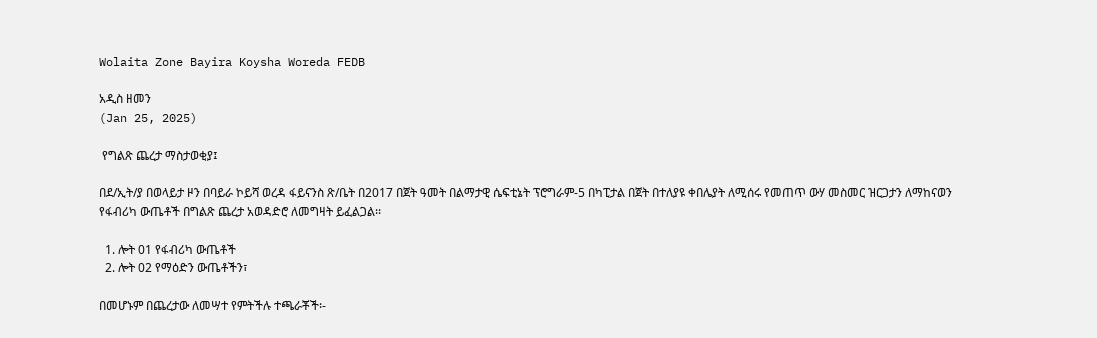Wolaita Zone Bayira Koysha Woreda FEDB

አዲስ ዘመን
(Jan 25, 2025)

 የግልጽ ጨረታ ማስታወቂያ፤

በደ/ኢት/ያ በወላይታ ዞን በባይራ ኮይሻ ወረዳ ፋይናንስ ጽ/ቤት በ2017 በጀት ዓመት በልማታዊ ሴፍቲኔት ፕሮግራም-5 በካፒታል በጀት በተለያዩ ቀበሌያት ለሚሰሩ የመጠጥ ውሃ መስመር ዝርጋታን ለማከናወን የፋብሪካ ውጤቶች በግልጽ ጨረታ አወዳድሮ ለመግዛት ይፈልጋል፡፡

  1. ሎት 01 የፋብሪካ ውጤቶች
  2. ሎት 02 የማዕድን ውጤቶችን፣

በመሆኑም በጨረታው ለመሣተ የምትችሉ ተጫራቾች፡-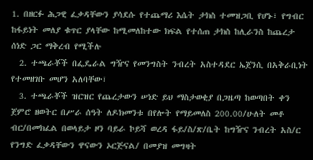1. በዘርፉ ሕጋዊ ፈቃዳቸውን ያሳደሱ የተጨማሪ እሴት ታክስ ተመዝጋቢ የሆኑ፣ የግብር ከፋይነት መለያ ቁጥር ያላቸው ከሚመለከተው ክፍል የተሰጠ ታክስ ከሊራንስ ከጨረታ ሰነድ ጋር ማቅረብ የሚችሉ
  2. ተጫራቾች በፌዴራል ግዥና የመንግስት ንብረት አስተዳደር ኤጀንሲ በአቅራቢነት የተመዘገቡ መሆን አለባቸው፣
  3. ተጫራቾች ዝርዝር የጨረታውን ሠነድ ይህ ማስታወቂያ በጋዜጣ ከወጣበት ቀን ጀምሮ ዘወትር በሥራ ሰዓት ለዶክመንቱ በየሎት የማይመለስ 200.00/ሁለት መቶ ብር/በመክፈል በወላይታ ዞን ባይራ ኮይሻ ወረዳ ፋይ/ስ/ጽ/ቤት ከግዥና ንብረት አስ/ር የንግድ ፈቃዳቸውን ዋናውን ኦርጅናል/ በመያዝ መግዛት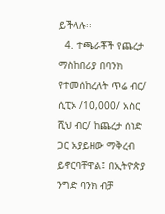ይችላሉ፡፡
  4. ተጫራቾች የጨረታ ማስከበሪያ በባንክ የተመሰከረለት ጥሬ ብር/ ሲፒኦ /10,000/ አስር ሺህ ብር/ ከጨረታ ሰነድ ጋር አያይዘው ማቅረብ ይኖርባቸዋል፤ በኢትዮጵያ ንግድ ባንክ ብቻ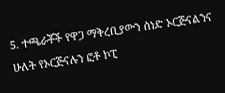5. ተጫራቾች የዋጋ ማቅረቢያውን ሰነድ ኦርጅናልንና ሁለት የኦርጅናሉን ፎቶ ኮፒ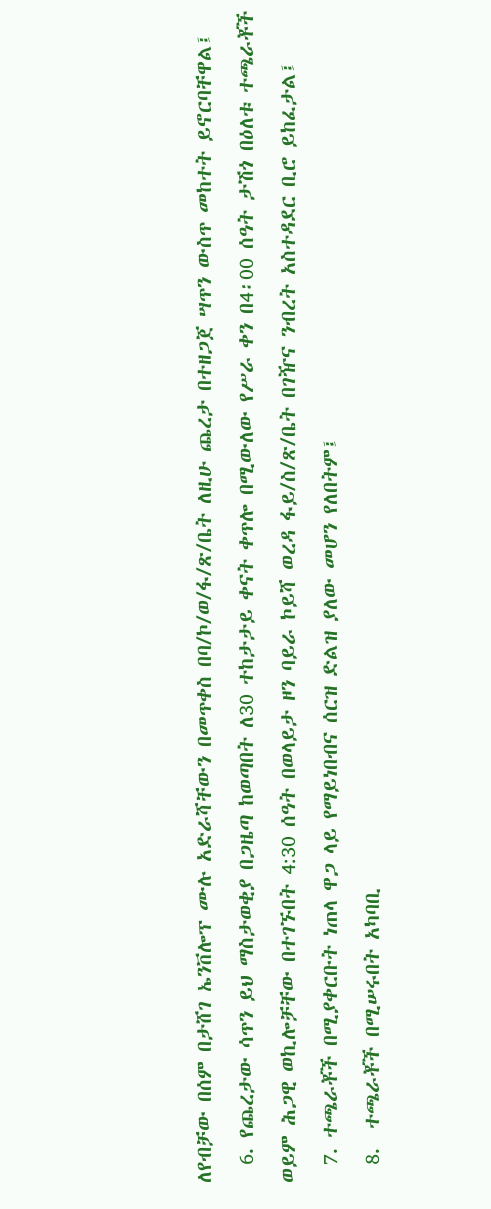ለየብቻው በሰም በታሸገ ኤንቨሎፕ ሙሉ አድራሻቸውን በመጥቀስ በባ/ኮ/ወ/ፋ/ጽ/ቤት ለዚሁ ጨረታ በተዘጋጀ ሣጥን ውስጥ መከተት ይኖርባቸዋል፤
  6. የጨረታው ሳጥን ይህ ማስታወቂያ በጋዜጣ ከወጣበት ለ30 ተከታታይ ቀናት ቀጥሎ በሚውለው የሥራ ቀን በ4፡00 ሰዓት ታሽጎ በዕለቱ ተጫራቾች ወይም ሕጋዊ ወኪሎቻቸው በተገኙበት 4:30 ሰዓት በወላይታ ዞን ባይራ ኮይሻ ወረዳ ፋይ/ስ/ጽ/ቤት በገዥና ንብረት አስተዳደር ቢሮ ይከፈታል፤
  7. ተጫራቾች በሚያቀርቡት ነጠላ ዋጋ ላይ የማይነበብና ሰርዝ ድልዝ ያለው መሆን የለበትም፤
  8.  ተጫራቾች በሚሠሩበት አካባቢ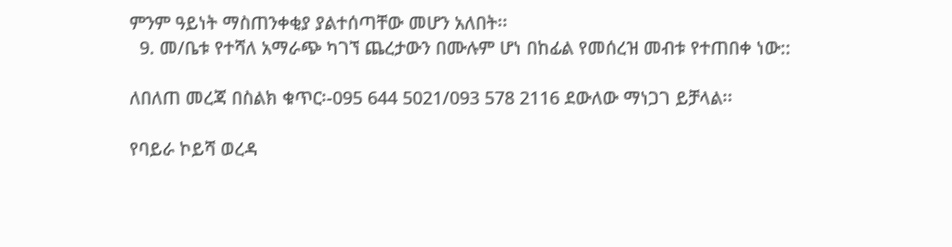ምንም ዓይነት ማስጠንቀቂያ ያልተሰጣቸው መሆን አለበት፡፡
  9. መ/ቤቱ የተሻለ አማራጭ ካገኘ ጨረታውን በሙሉም ሆነ በከፊል የመሰረዝ መብቱ የተጠበቀ ነው::

ለበለጠ መረጃ በስልክ ቁጥር፡-095 644 5021/093 578 2116 ደውለው ማነጋገ ይቻላል፡፡

የባይራ ኮይሻ ወረዳ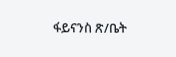ፋይናንስ ጽ/ቤት